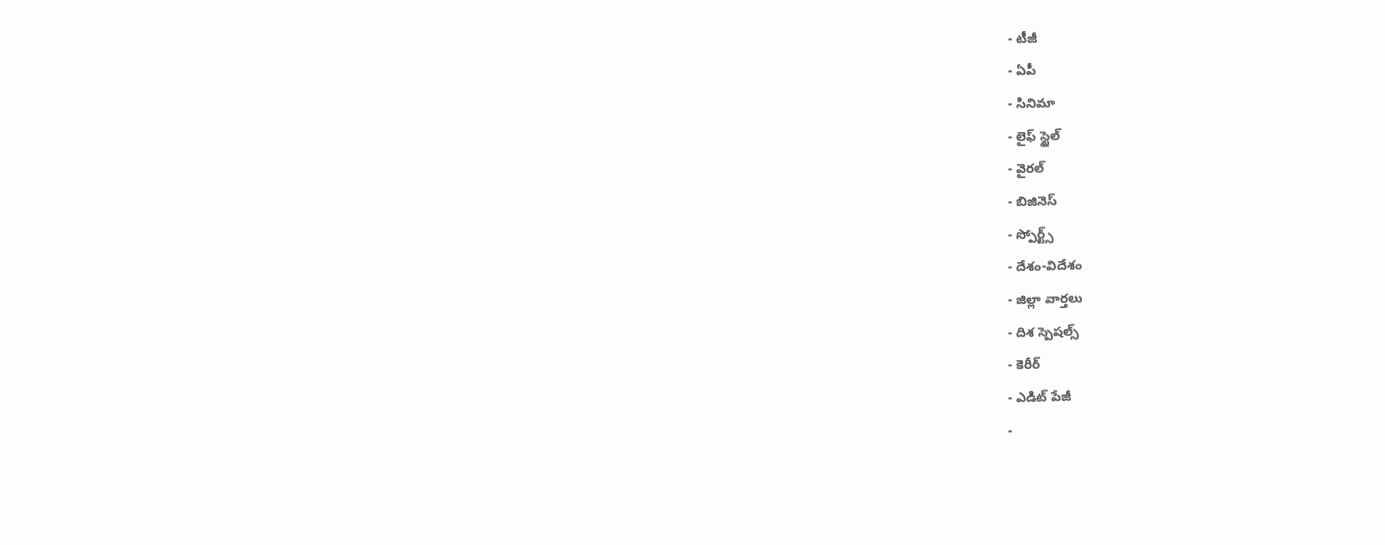- టీజీ
- ఏపీ
- సినిమా
- లైఫ్ స్టైల్
- వైరల్
- బిజినెస్
- స్పోర్ట్స్
- దేశం-విదేశం
- జిల్లా వార్తలు
- దిశ స్పెషల్స్
- కెరీర్
- ఎడిట్ పేజీ
-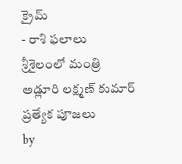క్రైమ్
- రాశి ఫలాలు
శ్రీశైలంలో మంత్రి అడ్లూరి లక్ష్మణ్ కుమార్ ప్రత్యేక పూజలు
by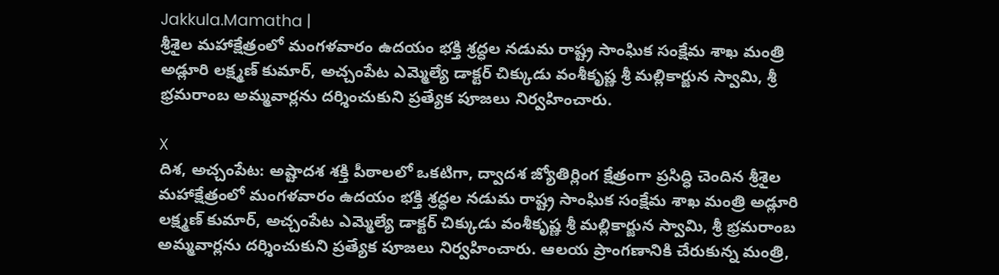Jakkula.Mamatha |
శ్రీశైల మహాక్షేత్రంలో మంగళవారం ఉదయం భక్తి శ్రద్ధల నడుమ రాష్ట్ర సాంఘిక సంక్షేమ శాఖ మంత్రి అడ్లూరి లక్ష్మణ్ కుమార్, అచ్చంపేట ఎమ్మెల్యే డాక్టర్ చిక్కుడు వంశీకృష్ణ శ్రీ మల్లికార్జున స్వామి, శ్రీ భ్రమరాంబ అమ్మవార్లను దర్శించుకుని ప్రత్యేక పూజలు నిర్వహించారు.

X
దిశ, అచ్చంపేట: అష్టాదశ శక్తి పీఠాలలో ఒకటిగా, ద్వాదశ జ్యోతిర్లింగ క్షేత్రంగా ప్రసిద్ధి చెందిన శ్రీశైల మహాక్షేత్రంలో మంగళవారం ఉదయం భక్తి శ్రద్ధల నడుమ రాష్ట్ర సాంఘిక సంక్షేమ శాఖ మంత్రి అడ్లూరి లక్ష్మణ్ కుమార్, అచ్చంపేట ఎమ్మెల్యే డాక్టర్ చిక్కుడు వంశీకృష్ణ శ్రీ మల్లికార్జున స్వామి, శ్రీ భ్రమరాంబ అమ్మవార్లను దర్శించుకుని ప్రత్యేక పూజలు నిర్వహించారు. ఆలయ ప్రాంగణానికి చేరుకున్న మంత్రి,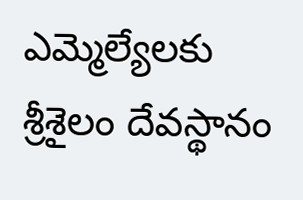ఎమ్మెల్యేలకు శ్రీశైలం దేవస్థానం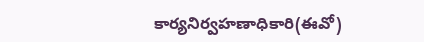కార్యనిర్వహణాధికారి(ఈవో)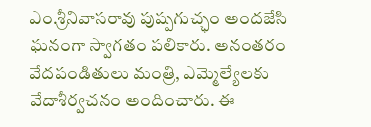ఎం.శ్రీనివాసరావు పుష్పగుచ్ఛం అందజేసి ఘనంగా స్వాగతం పలికారు. అనంతరం వేదపండితులు మంత్రి, ఎమ్మెల్యేలకు వేదాశీర్వచనం అందించారు. ఈ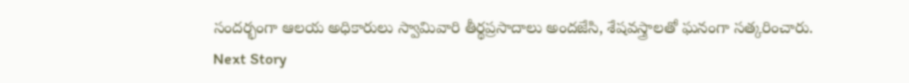సందర్భంగా ఆలయ అధికారులు స్వామివారి తీర్థప్రసాదాలు అందజేసి, శేషవస్త్రాలతో ఘనంగా సత్కరించారు.
Next Story